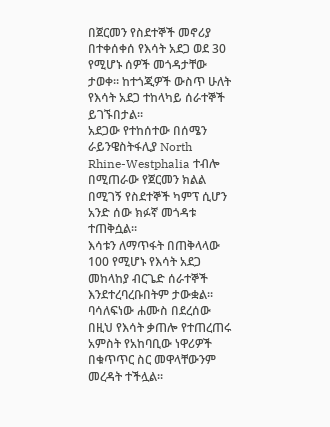በጀርመን የስደተኞች መኖሪያ በተቀሰቀሰ የእሳት አደጋ ወደ 30 የሚሆኑ ሰዎች መጎዳታቸው ታወቀ። ከተጎጂዎች ውስጥ ሁለት የእሳት አደጋ ተከላካይ ሰራተኞች ይገኙበታል።
አደጋው የተከሰተው በሰሜን ራይንዌስትፋሊያ North Rhine-Westphalia ተብሎ በሚጠራው የጀርመን ክልል በሚገኝ የስደተኞች ካምፕ ሲሆን አንድ ሰው ክፉኛ መጎዳቱ ተጠቅሷል።
እሳቱን ለማጥፋት በጠቅላላው 100 የሚሆኑ የእሳት አደጋ መከላከያ ብርጌድ ሰራተኞች እንደተረባረቡበትም ታውቋል። ባሳለፍነው ሐሙስ በደረሰው በዚህ የእሳት ቃጠሎ የተጠረጠሩ አምስት የአከባቢው ነዋሪዎች በቁጥጥር ስር መዋላቸውንም መረዳት ተችሏል።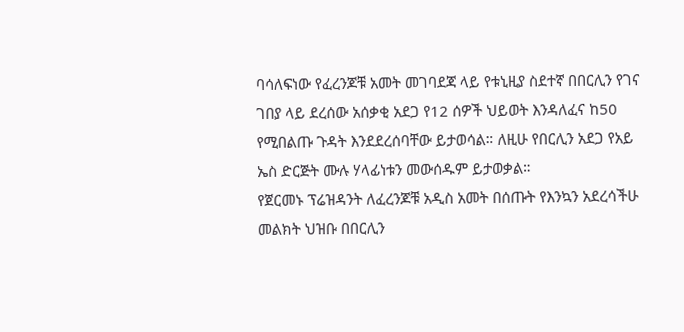ባሳለፍነው የፈረንጆቹ አመት መገባደጃ ላይ የቱኒዚያ ስደተኛ በበርሊን የገና ገበያ ላይ ደረሰው አሰቃቂ አደጋ የ12 ሰዎች ህይወት እንዳለፈና ከ50 የሚበልጡ ጉዳት እንደደረሰባቸው ይታወሳል። ለዚሁ የበርሊን አደጋ የአይ ኤስ ድርጅት ሙሉ ሃላፊነቱን መውሰዱም ይታወቃል።
የጀርመኑ ፕሬዝዳንት ለፈረንጆቹ አዲስ አመት በሰጡት የእንኳን አደረሳችሁ መልክት ህዝቡ በበርሊን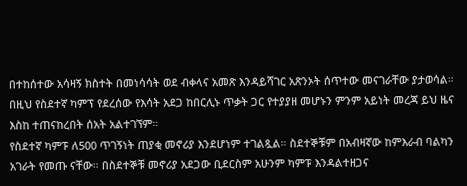በተከሰተው አሳዛኝ ክስተት በመነሳሳት ወደ ብቀላና አመጽ እንዳይሻገር አጽንኦት ሰጥተው መናገራቸው ያታወሳል።
በዚህ የስደተኛ ካምፕ የደረሰው የእሳት አደጋ ከበርሊኑ ጥቃት ጋር የተያያዘ መሆኑን ምንም አይነት መረጃ ይህ ዜና እስከ ተጠናከረበት ሰአት አልተገኘም።
የስደተኛ ካምፑ ለ500 ጥገኝነት ጠያቂ መኖሪያ እንደሆነም ተገልጿል። ስደተኞቹም በአብዛኛው ከምእራብ ባልካን አገራት የመጡ ናቸው። በስደተኞቹ መኖሪያ አደጋው ቢደርስም አሁንም ካምፑ እንዳልተዘጋና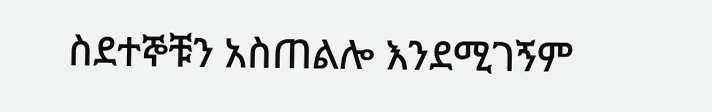ስደተኞቹን አስጠልሎ እንደሚገኝም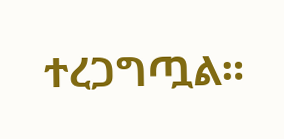ተረጋግጧል።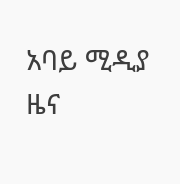አባይ ሚዲያ ዜና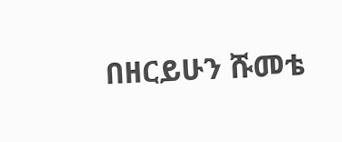በዘርይሁን ሹመቴ